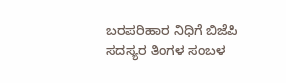ಬರಪರಿಹಾರ ನಿಧಿಗೆ ಬಿಜೆಪಿ ಸದಸ್ಯರ ತಿಂಗಳ ಸಂಬಳ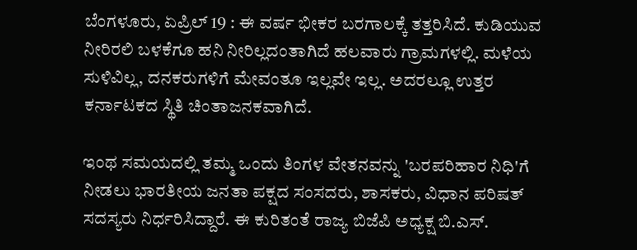ಬೆಂಗಳೂರು, ಏಪ್ರಿಲ್ 19 : ಈ ವರ್ಷ ಭೀಕರ ಬರಗಾಲಕ್ಕೆ ತತ್ತರಿಸಿದೆ. ಕುಡಿಯುವ ನೀರಿರಲಿ ಬಳಕೆಗೂ ಹನಿ ನೀರಿಲ್ಲದಂತಾಗಿದೆ ಹಲವಾರು ಗ್ರಾಮಗಳಲ್ಲಿ. ಮಳೆಯ ಸುಳಿವಿಲ್ಲ, ದನಕರುಗಳಿಗೆ ಮೇವಂತೂ ಇಲ್ಲವೇ ಇಲ್ಲ. ಅದರಲ್ಲೂ ಉತ್ತರ ಕರ್ನಾಟಕದ ಸ್ಥಿತಿ ಚಿಂತಾಜನಕವಾಗಿದೆ.

ಇಂಥ ಸಮಯದಲ್ಲಿ ತಮ್ಮ ಒಂದು ತಿಂಗಳ ವೇತನವನ್ನು 'ಬರಪರಿಹಾರ ನಿಧಿ'ಗೆ ನೀಡಲು ಭಾರತೀಯ ಜನತಾ ಪಕ್ಷದ ಸಂಸದರು, ಶಾಸಕರು, ವಿಧಾನ ಪರಿಷತ್ ಸದಸ್ಯರು ನಿರ್ಧರಿಸಿದ್ದಾರೆ. ಈ ಕುರಿತಂತೆ ರಾಜ್ಯ ಬಿಜೆಪಿ ಅಧ್ಯಕ್ಷ ಬಿ.ಎಸ್.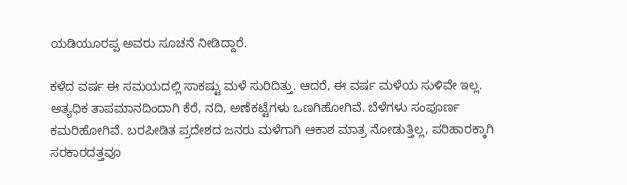ಯಡಿಯೂರಪ್ಪ ಅವರು ಸೂಚನೆ ನೀಡಿದ್ದಾರೆ.

ಕಳೆದ ವರ್ಷ ಈ ಸಮಯದಲ್ಲಿ ಸಾಕಷ್ಟು ಮಳೆ ಸುರಿದಿತ್ತು. ಆದರೆ, ಈ ವರ್ಷ ಮಳೆಯ ಸುಳಿವೇ ಇಲ್ಲ. ಅತ್ಯಧಿಕ ತಾಪಮಾನದಿಂದಾಗಿ ಕೆರೆ, ನದಿ, ಅಣೆಕಟ್ಟೆಗಳು ಒಣಗಿಹೋಗಿವೆ. ಬೆಳೆಗಳು ಸಂಪೂರ್ಣ ಕಮರಿಹೋಗಿವೆ. ಬರಪೀಡಿತ ಪ್ರದೇಶದ ಜನರು ಮಳೆಗಾಗಿ ಆಕಾಶ ಮಾತ್ರ ನೋಡುತ್ತಿಲ್ಲ, ಪರಿಹಾರಕ್ಕಾಗಿ ಸರಕಾರದತ್ತವೂ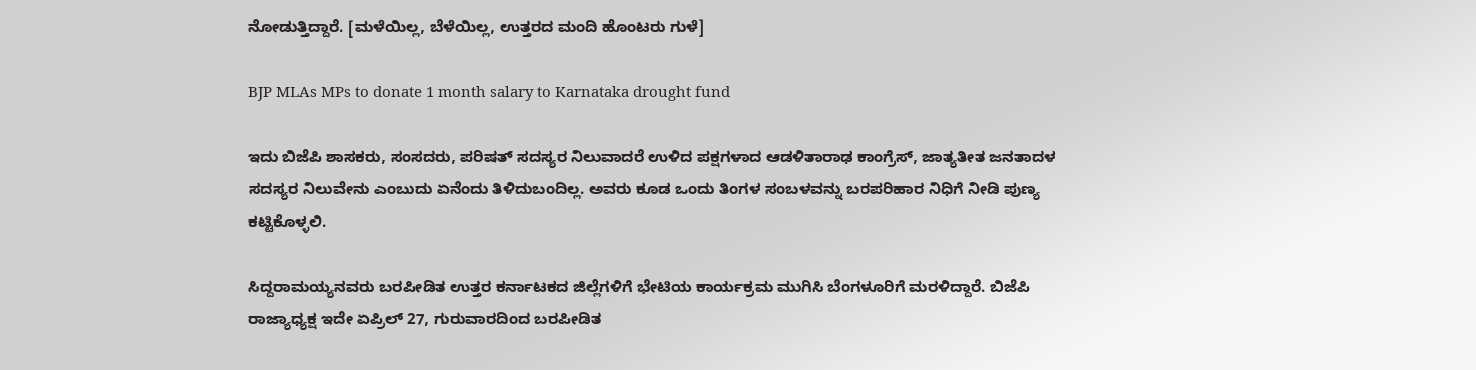ನೋಡುತ್ತಿದ್ದಾರೆ. [ಮಳೆಯಿಲ್ಲ, ಬೆಳೆಯಿಲ್ಲ, ಉತ್ತರದ ಮಂದಿ ಹೊಂಟರು ಗುಳೆ]

BJP MLAs MPs to donate 1 month salary to Karnataka drought fund

ಇದು ಬಿಜೆಪಿ ಶಾಸಕರು, ಸಂಸದರು, ಪರಿಷತ್ ಸದಸ್ಯರ ನಿಲುವಾದರೆ ಉಳಿದ ಪಕ್ಷಗಳಾದ ಆಡಳಿತಾರಾಢ ಕಾಂಗ್ರೆಸ್, ಜಾತ್ಯತೀತ ಜನತಾದಳ ಸದಸ್ಯರ ನಿಲುವೇನು ಎಂಬುದು ಏನೆಂದು ತಿಳಿದುಬಂದಿಲ್ಲ. ಅವರು ಕೂಡ ಒಂದು ತಿಂಗಳ ಸಂಬಳವನ್ನು ಬರಪರಿಹಾರ ನಿಧಿಗೆ ನೀಡಿ ಪುಣ್ಯ ಕಟ್ಟಿಕೊಳ್ಳಲಿ.

ಸಿದ್ದರಾಮಯ್ಯನವರು ಬರಪೀಡಿತ ಉತ್ತರ ಕರ್ನಾಟಕದ ಜಿಲ್ಲೆಗಳಿಗೆ ಭೇಟಿಯ ಕಾರ್ಯಕ್ರಮ ಮುಗಿಸಿ ಬೆಂಗಳೂರಿಗೆ ಮರಳಿದ್ದಾರೆ. ಬಿಜೆಪಿ ರಾಜ್ಯಾಧ್ಯಕ್ಷ ಇದೇ ಏಪ್ರಿಲ್ 27, ಗುರುವಾರದಿಂದ ಬರಪೀಡಿತ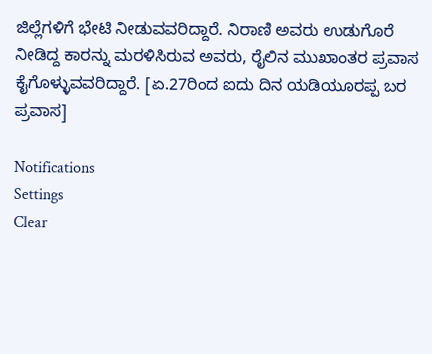ಜಿಲ್ಲೆಗಳಿಗೆ ಭೇಟಿ ನೀಡುವವರಿದ್ದಾರೆ. ನಿರಾಣಿ ಅವರು ಉಡುಗೊರೆ ನೀಡಿದ್ದ ಕಾರನ್ನು ಮರಳಿಸಿರುವ ಅವರು, ರೈಲಿನ ಮುಖಾಂತರ ಪ್ರವಾಸ ಕೈಗೊಳ್ಳುವವರಿದ್ದಾರೆ. [ಏ.27ರಿಂದ ಐದು ದಿನ ಯಡಿಯೂರಪ್ಪ ಬರ ಪ್ರವಾಸ]

Notifications
Settings
Clear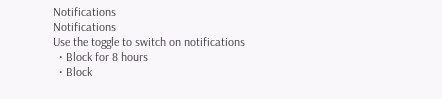Notifications
Notifications
Use the toggle to switch on notifications
  • Block for 8 hours
  • Block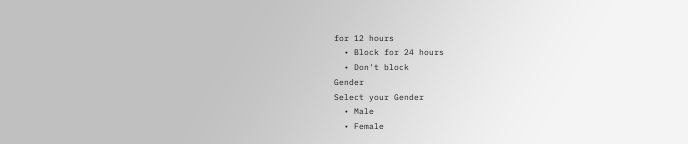for 12 hours
  • Block for 24 hours
  • Don't block
Gender
Select your Gender
  • Male
  • Female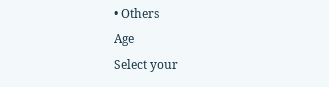• Others
Age
Select your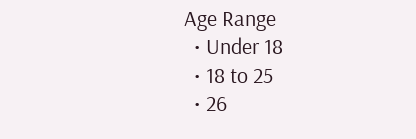Age Range
  • Under 18
  • 18 to 25
  • 26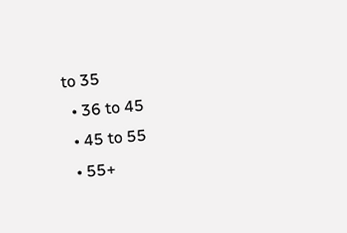to 35
  • 36 to 45
  • 45 to 55
  • 55+